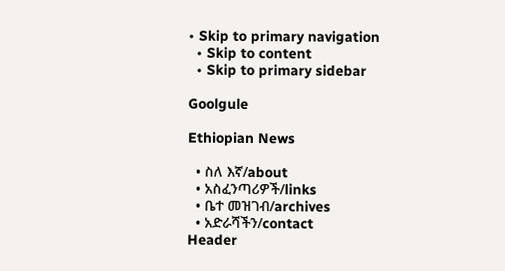• Skip to primary navigation
  • Skip to content
  • Skip to primary sidebar

Goolgule

Ethiopian News

  • ስለ እኛ/about
  • አስፈንጣሪዎች/links
  • ቤተ መዝገብ/archives
  • አድራሻችን/contact
Header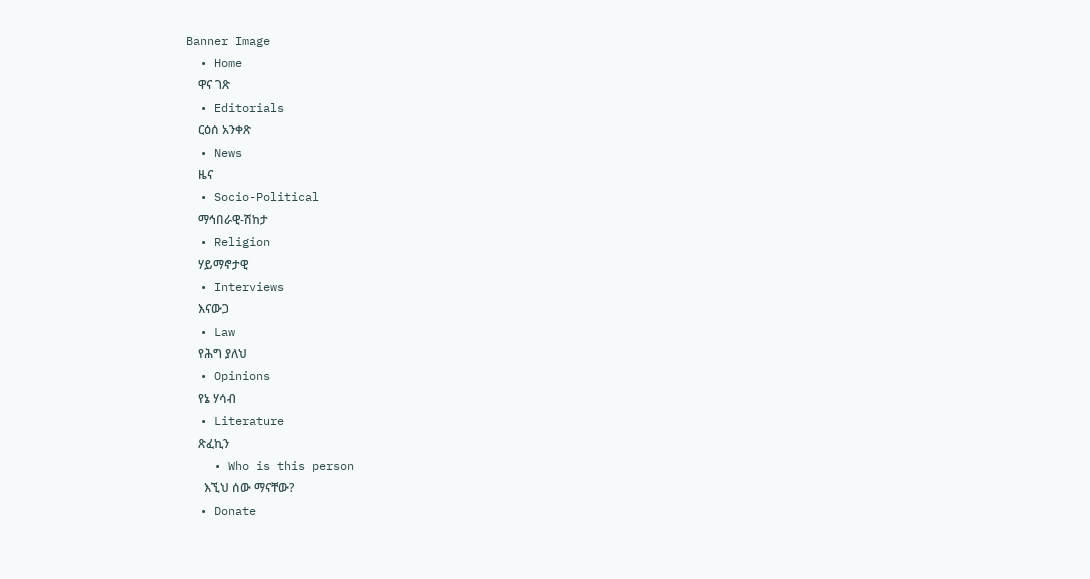Banner Image
  • Home
    ዋና ገጽ
  • Editorials
    ርዕሰ አንቀጽ
  • News
    ዜና
  • Socio-Political
    ማኅበራዊ-ሽከታ
  • Religion
    ሃይማኖታዊ
  • Interviews
    እናውጋ
  • Law
    የሕግ ያለህ
  • Opinions
    የኔ ሃሳብ
  • Literature
    ጽፈኪን
    • Who is this person
      እኚህ ሰው ማናቸው?
  • Donate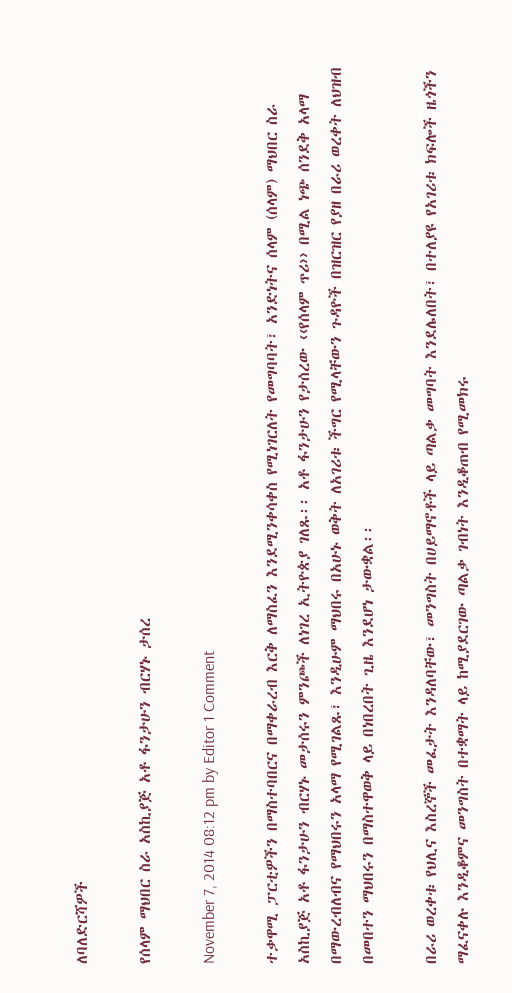ለባለድርሻዎች

የሰላም ማህበር ስራ አስኪያጅ አቶ ፋንታሁን ብርሃኑ ታሰረ

November 7, 2014 08:12 pm by Editor 1 Comment

ተቃዋሚ ፓርቲዎችን በማስተባበርና በማቀራረብ እርቅ ለማስፈን እንደሚንቀሳቀስ የሚነገርለት የመግባባት፣ አንድነትና ሰላም (ሰላም) ማህበር ስራ አስኪያጅ አቶ ፋንታሁን ብርሃኑ መታሰሩን ምንጮች ለነገረ ኢትዮጵያ ገለጹ፡፡ አቶ ፋንታሁን የታሰረው ‹‹የሰላም ጥሪ›› በሚል ነጭ ሰንደቅ አላማ በማውረብለብና የማህበሩን አላማ የሚገልጹ፣ እንዲሁም ማህበሩ በአሁኑ ወቅት ለአገሪቱ ችግር የሚላቸውን ጉዳዮች በዝርዝር የያዘ በራሪ ወረቀት ለህዝብ በመበተን ማህበሩን በማስተዋወቅ ላይ በነበረበት ጊዜ እንደሆነ ታውቋል፡፡

በራሪ ወረቀቱ የህሊና እስረኞች መፈታት እንዳለባቸው፣ መንግስት በሀይማኖቶች ላይ ጣልቃ መግባት እንደሌለበት፣ በተለያዩ የአገሪቱ ክፍሎች ዜጎችን ማፈናቀሉ እንዲቆምና መንግስት በተቋማት ላይ ከሚያደርገው ጣልቃ ገብነት እንዲቆጠብ የሚመክሩ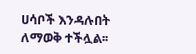ሀሳቦች እንዳሉበት ለማወቅ ተችሏል፡፡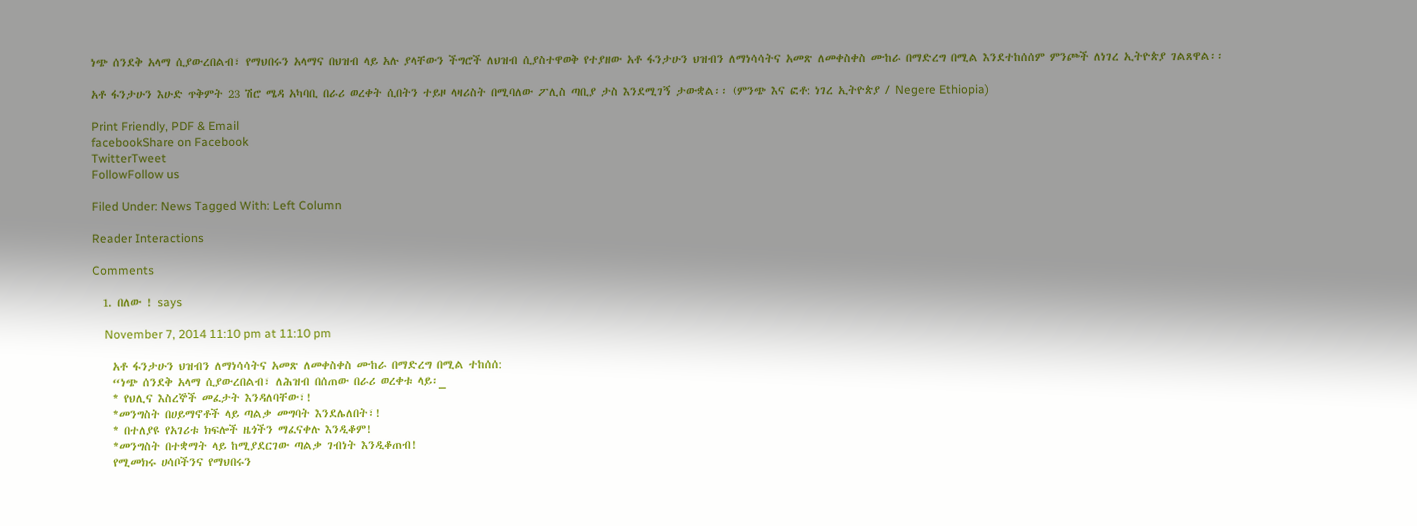ነጭ ሰንደቅ አላማ ሲያውረበልብ፣ የማህበሩን አላማና በህዝብ ላይ አሉ ያላቸውን ችግሮች ለህዝብ ሲያስተዋወቅ የተያዘው አቶ ፋንታሁን ህዝብን ለማነሳሳትና አመጽ ለመቀስቀስ ሙከራ በማድረግ በሚል እንደተከሰሰም ምንጮች ለነገረ ኢትዮጵያ ገልጸዋል፡፡

አቶ ፋንታሁን እሁድ ጥቅምት 23 ሽሮ ሜዳ አካባቢ በራሪ ወረቀት ሲበትን ተይዞ ላዛሪስት በሚባለው ፖሊስ ጣቢያ ታስ እንደሚገኝ ታውቋል፡፡ (ምንጭ እና ፎቶ: ነገረ ኢትዮጵያ / Negere Ethiopia)

Print Friendly, PDF & Email
facebookShare on Facebook
TwitterTweet
FollowFollow us

Filed Under: News Tagged With: Left Column

Reader Interactions

Comments

  1. በለው ! says

    November 7, 2014 11:10 pm at 11:10 pm

    አቶ ፋንታሁን ህዝብን ለማነሳሳትና አመጽ ለመቀስቀስ ሙከራ በማድረግ በሚል ተከሰሰ:
    “ነጭ ሰንደቅ አላማ ሲያውረበልብ፣ ለሕዝብ በሰጠው በራሪ ወረቀቱ ላይ፡_
    * የህሊና እስረኞች መፈታት እንዳለባቸው፣!
    *መንግስት በሀይማኖቶች ላይ ጣልቃ መግባት እንደሌለበት፣!
    * በተለያዩ የአገሪቱ ክፍሎች ዜጎችን ማፈናቀሉ እንዲቆም!
    *መንግስት በተቋማት ላይ ከሚያደርገው ጣልቃ ገብነት እንዲቆጠብ!
    የሚመክሩ ሀሳቦችንና የማህበሩን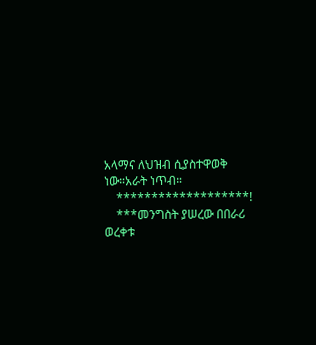አላማና ለህዝብ ሲያስተዋወቅ ነው።አራት ነጥብ።
    *******************!
    ***መንግስት ያሠረው በበራሪ ወረቀቱ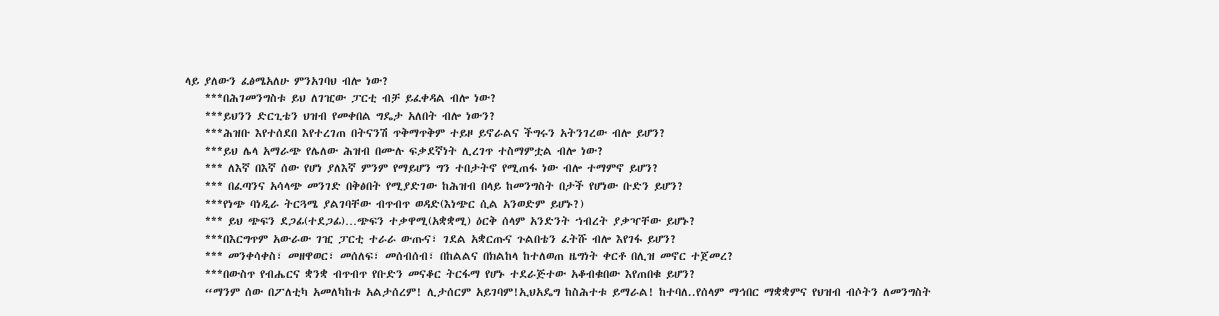ላይ ያለውን ፈፅሜአለሁ ምንአገባህ ብሎ ነው?
    ***በሕገመንግስቱ ይህ ለገዢው ፓርቲ ብቻ ይፈቀዳል ብሎ ነው?
    ***ይህንን ድርጊቴን ህዝብ የመቀበል ግዴታ አለበት ብሎ ነውን?
    ***ሕዝቡ እየተሰደበ እየተረገጠ በትናንሽ ጥቅማጥቅም ተይዞ ይኖራልና ችግሩን አትንገረው ብሎ ይሆን?
    ***ይህ ሌላ አማራጭ የሌለው ሕዝብ በሙሉ ፍቃደኛነት ሊረገጥ ተስማምቷል ብሎ ነው?
    *** ለእኛ በእኛ ሰው የሆነ ያለእኛ ምንም የማይሆን ግን ተበታትኖ የሚጠፋ ነው ብሎ ተማምኖ ይሆን?
    *** በፈጣንና አሳላጭ መንገድ በቅፅበት የሚያድገው ከሕዝብ በላይ ከመንግስት በታች የሆነው ቡድን ይሆን?
    ***የነጭ ባነዲራ ትርጓሜ ያልገባቸው ብጥብጥ ወዳድ(እነጭር ሲል አንወድም ይሆኑ?)
    *** ይህ ጭፍን ደጋፊ(ተደጋፊ)…ጭፍን ተቃዋሚ(አቋቋሚ) ዕርቅ ሰላም አንድንት ኀብረት ያቃዣቸው ይሆኑ?
    ***በእርግጥም አውራው ገዢ ፓርቲ ተራራ ውጡና፣ ገደል አቋርጡና ጉልበቴን ፈትሹ ብሎ እየገፋ ይሆን?
    *** መንቀሳቀስ፣ መዘዋወር፣ መሰለፍ፣ መሰብሰብ፣ በከልልና በክልከላ ከተለወጠ ዜግነት ቀርቶ በሊዝ መኖር ተጀመረ?
    ***በውስጥ የብሔርና ቋንቋ ብጥብጥ የቡድን መናቆር ትርፋማ የሆኑ ተደራጅተው አቆብቁበው እየጠበቁ ይሆን?
    “ማንም ሰው በፖለቲካ አመለካከቱ አልታሰረም! ሊታሰርም አይገባም!ኢህአዴግ ከስሕተቱ ይማራል! ከተባለ..የሰላም ማኅበር ማቋቋምና የህዝብ ብሶትን ለመንግስት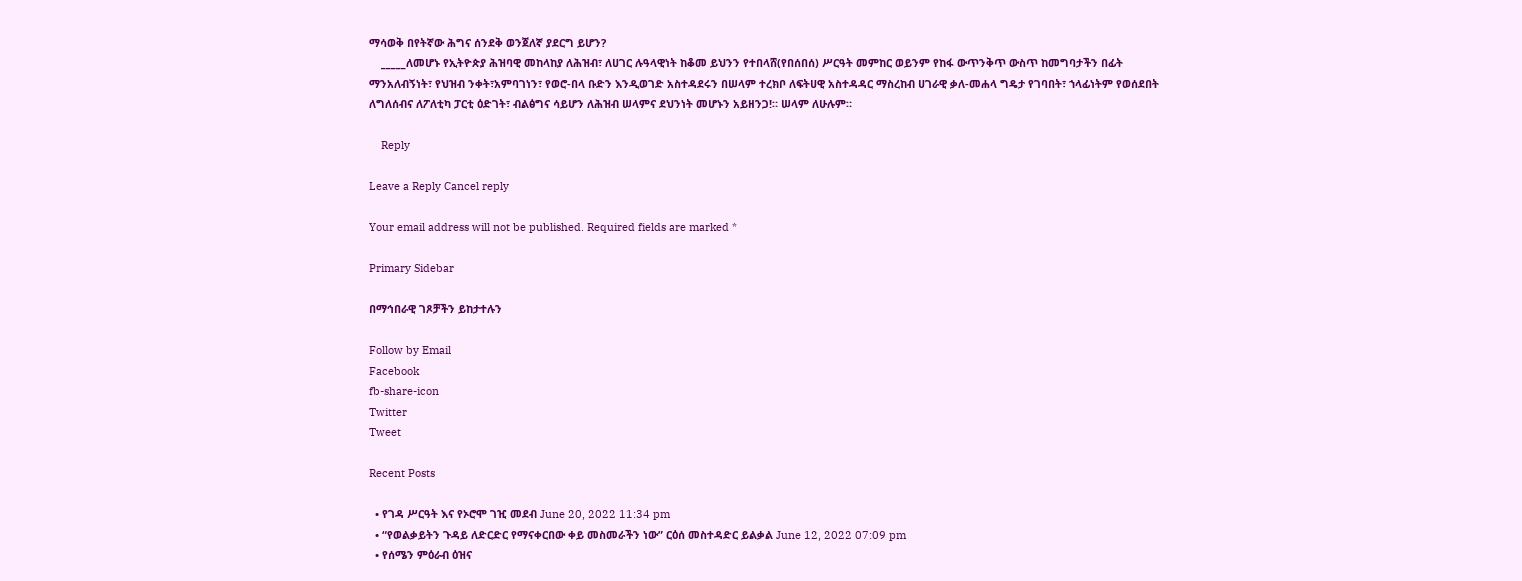ማሳወቅ በየትኛው ሕግና ሰንደቅ ወንጀለኛ ያደርግ ይሆን?
    _____ለመሆኑ የኢትዮጵያ ሕዝባዊ መከላከያ ለሕዝብ፣ ለሀገር ሉዓላዊነት ከቆመ ይህንን የተበላሸ(የበሰበሰ) ሥርዓት መምከር ወይንም የከፋ ውጥንቅጥ ውስጥ ከመግባታችን በፊት ማንአለብኝነት፣ የህዝብ ንቀት፣አምባገነን፣ የወሮ-በላ ቡድን እንዲወገድ አስተዳደሩን በሠላም ተረክቦ ለፍትሀዊ አስተዳዳር ማስረከብ ሀገራዊ ቃለ-መሐላ ግዴታ የገባበት፣ ኀላፊነትም የወሰደበት ለግለሰብና ለፖለቲካ ፓርቲ ዕድገት፣ ብልፅግና ሳይሆን ለሕዝብ ሠላምና ደህንነት መሆኑን አይዘንጋ!። ሠላም ለሁሉም።

    Reply

Leave a Reply Cancel reply

Your email address will not be published. Required fields are marked *

Primary Sidebar

በማኅበራዊ ገጾቻችን ይከታተሉን

Follow by Email
Facebook
fb-share-icon
Twitter
Tweet

Recent Posts

  • የገዳ ሥርዓት እና የኦሮሞ ገዢ መደብ June 20, 2022 11:34 pm
  • “የወልቃይትን ጉዳይ ለድርድር የማናቀርበው ቀይ መስመራችን ነው” ርዕሰ መስተዳድር ይልቃል June 12, 2022 07:09 pm
  • የሰሜን ምዕራብ ዕዝና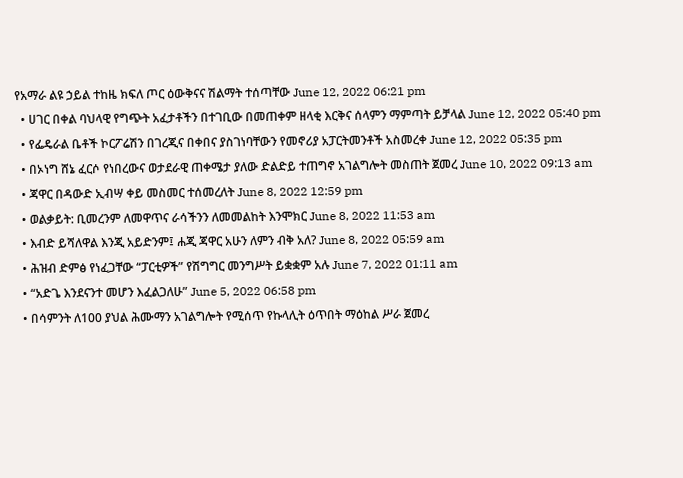የአማራ ልዩ ኃይል ተከዜ ክፍለ ጦር ዕውቅናና ሽልማት ተሰጣቸው June 12, 2022 06:21 pm
  • ሀገር በቀል ባህላዊ የግጭት አፈታቶችን በተገቢው በመጠቀም ዘላቂ እርቅና ሰላምን ማምጣት ይቻላል June 12, 2022 05:40 pm
  • የፌዴራል ቤቶች ኮርፖሬሽን በገረጂና በቀበና ያስገነባቸውን የመኖሪያ አፓርትመንቶች አስመረቀ June 12, 2022 05:35 pm
  • በኦነግ ሸኔ ፈርሶ የነበረውና ወታደራዊ ጠቀሜታ ያለው ድልድይ ተጠግኖ አገልግሎት መስጠት ጀመረ June 10, 2022 09:13 am
  • ጃዋር በዳውድ ኢብሣ ቀይ መስመር ተሰመረለት June 8, 2022 12:59 pm
  • ወልቃይት: ቢመረንም ለመዋጥና ራሳችንን ለመመልከት እንሞክር June 8, 2022 11:53 am
  • እብድ ይሻለዋል እንጂ አይድንም፤ ሐጂ ጃዋር አሁን ለምን ብቅ አለ? June 8, 2022 05:59 am
  • ሕዝብ ድምፅ የነፈጋቸው “ፓርቲዎች” የሽግግር መንግሥት ይቋቋም አሉ June 7, 2022 01:11 am
  • “አድጌ እንደናንተ መሆን እፈልጋለሁ” June 5, 2022 06:58 pm
  • በሳምንት ለ100 ያህል ሕሙማን አገልግሎት የሚሰጥ የኩላሊት ዕጥበት ማዕከል ሥራ ጀመረ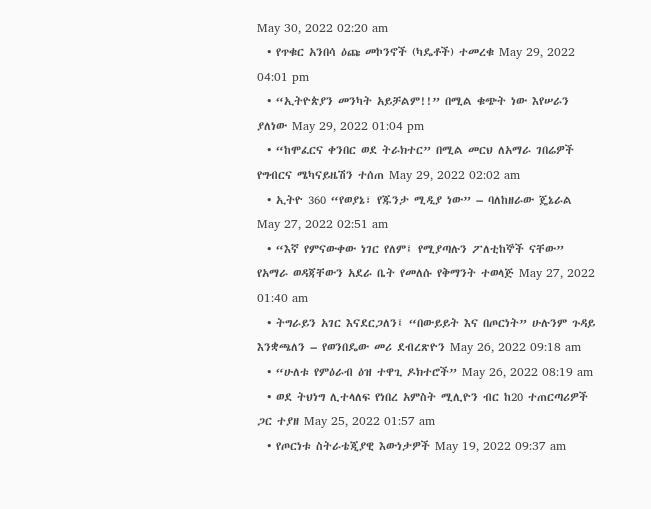May 30, 2022 02:20 am
  • የጥቁር አንበሳ ዕጩ መኮንኖች (ካዴቶች) ተመረቁ May 29, 2022 04:01 pm
  • “ኢትዮጵያን መንካት አይቻልም!!” በሚል ቁጭት ነው እየሠራን ያለነው May 29, 2022 01:04 pm
  • “ከሞፈርና ቀንበር ወደ ትራክተር” በሚል መርህ ለአማራ ገበሬዎች የግብርና ሜካናይዜሽን ተሰጠ May 29, 2022 02:02 am
  • ኢትዮ 360 “የወያኔ፣ የጁንታ ሚዲያ ነው” – ባለከዘራው ጄኔራል May 27, 2022 02:51 am
  • “እኛ የምናውቀው ነገር የለም፤ የሚያጣሉን ፖለቲከኞች ናቸው” የአማራ ወዳጃቸውን አደራ ቤት የመለሱ የቅማንት ተወላጅ May 27, 2022 01:40 am
  • ትግራይን አገር እናደርጋለን፤ “በውይይት እና በጦርነት” ሁሉንም ጉዳይ እንቋጫለን – የወንበዴው መሪ ደብረጽዮን May 26, 2022 09:18 am
  • “ሁለቱ የምዕራብ ዕዝ ተዋጊ ዶክተሮች” May 26, 2022 08:19 am
  • ወደ ትህነግ ሊተላለፍ የነበረ አምስት ሚሊዮን ብር ከ20 ተጠርጣሪዎች ጋር ተያዘ May 25, 2022 01:57 am
  • የጦርነቱ ስትራቴጂያዊ እውነታዎች May 19, 2022 09:37 am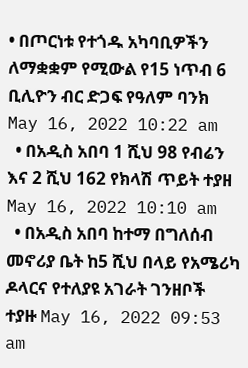• በጦርነቱ የተጎዱ አካባቢዎችን ለማቋቋም የሚውል የ15 ነጥብ 6 ቢሊዮን ብር ድጋፍ የዓለም ባንክ May 16, 2022 10:22 am
  • በአዲስ አበባ 1 ሺህ 98 የብሬን እና 2 ሺህ 162 የክላሽ ጥይት ተያዘ May 16, 2022 10:10 am
  • በአዲስ አበባ ከተማ በግለሰብ መኖሪያ ቤት ከ5 ሺህ በላይ የአሜሪካ ዶላርና የተለያዩ አገራት ገንዘቦች ተያዙ May 16, 2022 09:53 am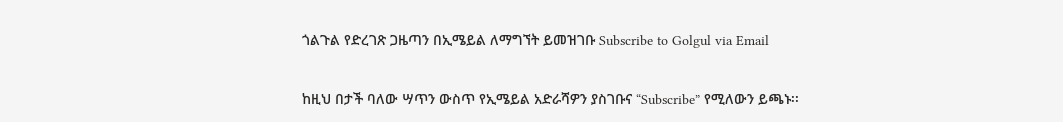ጎልጉል የድረገጽ ጋዜጣን በኢሜይል ለማግኘት ይመዝገቡ Subscribe to Golgul via Email

ከዚህ በታች ባለው ሣጥን ውስጥ የኢሜይል አድራሻዎን ያስገቡና “Subscribe” የሚለውን ይጫኑ፡፡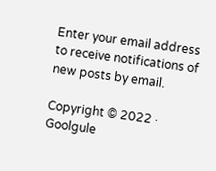Enter your email address to receive notifications of new posts by email.

Copyright © 2022 · Goolgule